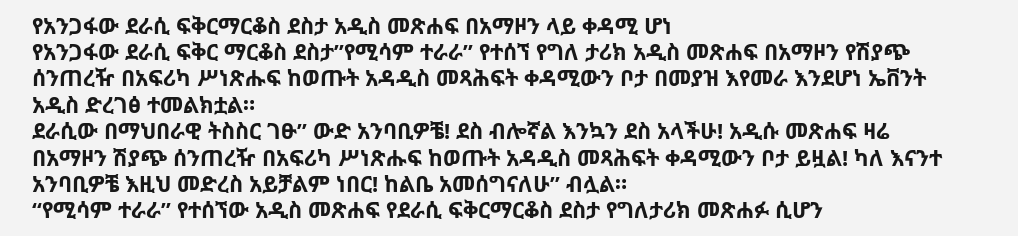የአንጋፋው ደራሲ ፍቅርማርቆስ ደስታ አዲስ መጽሐፍ በአማዞን ላይ ቀዳሚ ሆነ
የአንጋፋው ደራሲ ፍቅር ማርቆስ ደስታ”የሚሳም ተራራ” የተሰኘ የግለ ታሪክ አዲስ መጽሐፍ በአማዞን የሽያጭ ሰንጠረዥ በአፍሪካ ሥነጽሑፍ ከወጡት አዳዲስ መጻሕፍት ቀዳሚውን ቦታ በመያዝ እየመራ እንደሆነ ኤቨንት አዲስ ድረገፅ ተመልክቷል።
ደራሲው በማህበራዊ ትስስር ገፁ” ውድ አንባቢዎቼ! ደስ ብሎኛል እንኳን ደስ አላችሁ! አዲሱ መጽሐፍ ዛሬ በአማዞን ሽያጭ ሰንጠረዥ በአፍሪካ ሥነጽሑፍ ከወጡት አዳዲስ መጻሕፍት ቀዳሚውን ቦታ ይዟል! ካለ እናንተ አንባቢዎቼ እዚህ መድረስ አይቻልም ነበር! ከልቤ አመሰግናለሁ” ብሏል።
“የሚሳም ተራራ” የተሰኘው አዲስ መጽሐፍ የደራሲ ፍቅርማርቆስ ደስታ የግለታሪክ መጽሐፉ ሲሆን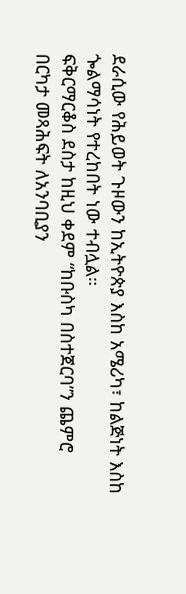ደራሲው የሕይወት ጉዞውን ከኢትዮጵያ እስከ አሜሪካ፣ ከልጅነት እስከ ጐልማሳነት የተረከበት ነው ተብሏል።
ፍቅርማርቆስ ደስታ ከዚህ ቀደም “ከቡስካ በስተጀርባ”ን ጨምሮ በርካታ መጻሕፍት ለአንባቢያን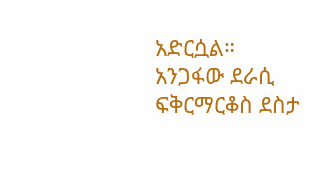አድርሷል።
አንጋፋው ደራሲ ፍቅርማርቆስ ደስታ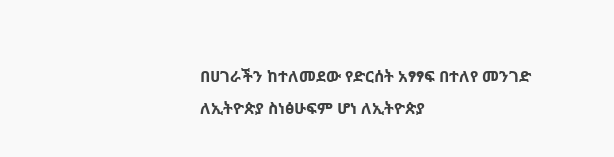በሀገራችን ከተለመደው የድርሰት አፃፃፍ በተለየ መንገድ ለኢትዮጵያ ስነፅሁፍም ሆነ ለኢትዮጵያ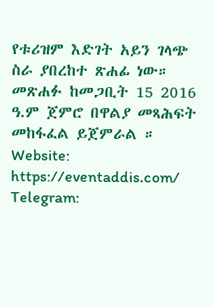የቱሪዝም እድገት አይን ገላጭ ስራ ያበረከተ ጽሐፊ ነው።
መጽሐፉ ከመጋቢት 15 2016 ዓ.ም ጀምሮ በዋልያ መጻሕፍት መከፋፈል ይጀምራል ።
Website: https://eventaddis.com/
Telegram: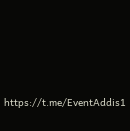https://t.me/EventAddis1